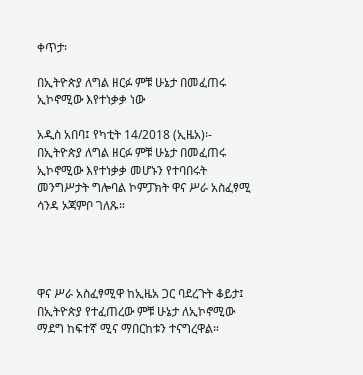ቀጥታ፡

በኢትዮጵያ ለግል ዘርፉ ምቹ ሁኔታ በመፈጠሩ ኢኮኖሚው እየተነቃቃ ነው

አዲስ አበባ፤ የካቲት 14/2018 (ኢዜአ)፡- በኢትዮጵያ ለግል ዘርፉ ምቹ ሁኔታ በመፈጠሩ ኢኮኖሚው እየተነቃቃ መሆኑን የተባበሩት መንግሥታት ግሎባል ኮምፓክት ዋና ሥራ አስፈፃሚ ሳንዳ ኦጃምቦ ገለጹ።




ዋና ሥራ አስፈፃሚዋ ከኢዜአ ጋር ባደረጉት ቆይታ፤ በኢትዮጵያ የተፈጠረው ምቹ ሁኔታ ለኢኮኖሚው ማደግ ከፍተኛ ሚና ማበርከቱን ተናግረዋል።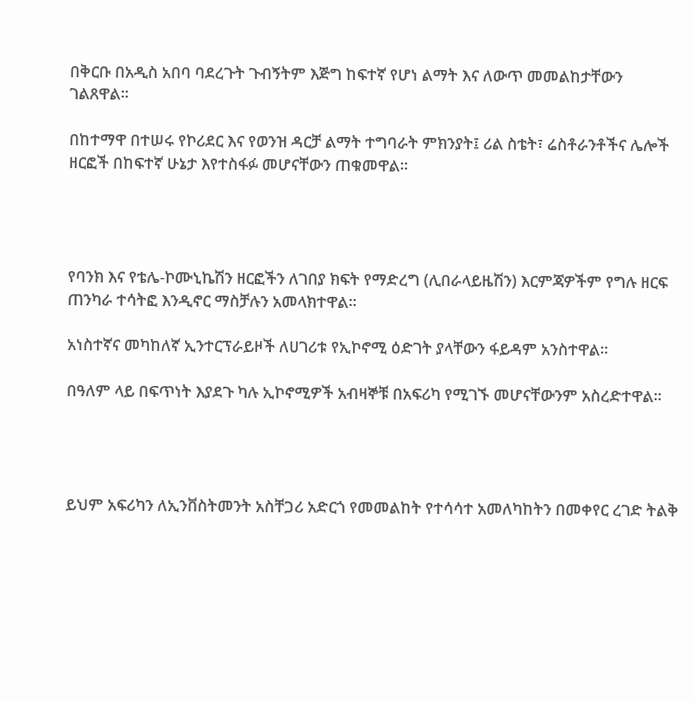በቅርቡ በአዲስ አበባ ባደረጉት ጉብኝትም እጅግ ከፍተኛ የሆነ ልማት እና ለውጥ መመልከታቸውን ገልጸዋል።

በከተማዋ በተሠሩ የኮሪደር እና የወንዝ ዳርቻ ልማት ተግባራት ምክንያት፤ ሪል ስቴት፣ ሬስቶራንቶችና ሌሎች ዘርፎች በከፍተኛ ሁኔታ እየተስፋፉ መሆናቸውን ጠቁመዋል።




የባንክ እና የቴሌ-ኮሙኒኬሽን ዘርፎችን ለገበያ ክፍት የማድረግ (ሊበራላይዜሽን) እርምጃዎችም የግሉ ዘርፍ ጠንካራ ተሳትፎ እንዲኖር ማስቻሉን አመላክተዋል።

አነስተኛና መካከለኛ ኢንተርፕራይዞች ለሀገሪቱ የኢኮኖሚ ዕድገት ያላቸውን ፋይዳም አንስተዋል።

በዓለም ላይ በፍጥነት እያደጉ ካሉ ኢኮኖሚዎች አብዛኞቹ በአፍሪካ የሚገኙ መሆናቸውንም አስረድተዋል።




ይህም አፍሪካን ለኢንቨስትመንት አስቸጋሪ አድርጎ የመመልከት የተሳሳተ አመለካከትን በመቀየር ረገድ ትልቅ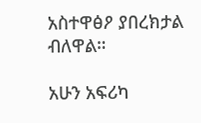አስተዋፅዖ ያበረክታል ብለዋል።

አሁን አፍሪካ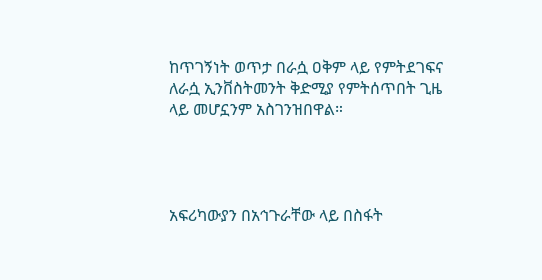ከጥገኝነት ወጥታ በራሷ ዐቅም ላይ የምትደገፍና ለራሷ ኢንቨስትመንት ቅድሚያ የምትሰጥበት ጊዜ ላይ መሆኗንም አስገንዝበዋል።




አፍሪካውያን በአኅጉራቸው ላይ በስፋት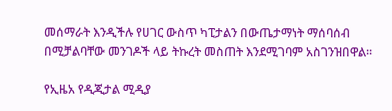መሰማራት እንዲችሉ የሀገር ውስጥ ካፒታልን በውጤታማነት ማሰባሰብ በሚቻልባቸው መንገዶች ላይ ትኩረት መስጠት እንደሚገባም አስገንዝበዋል።

የኢዜአ የዲጂታል ሚዲያ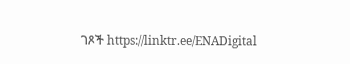ገጾች https://linktr.ee/ENADigital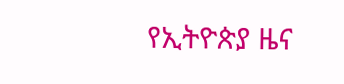የኢትዮጵያ ዜና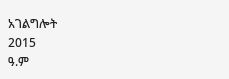አገልግሎት
2015
ዓ.ም